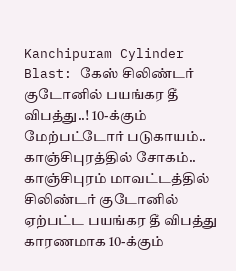Kanchipuram Cylinder Blast: கேஸ் சிலிண்டர் குடோனில் பயங்கர தீ விபத்து..! 10-க்கும் மேற்பட்டோர் படுகாயம்.. காஞ்சிபுரத்தில் சோகம்..
காஞ்சிபுரம் மாவட்டத்தில் சிலிண்டர் குடோனில் ஏற்பட்ட பயங்கர தீ விபத்து காரணமாக 10-க்கும்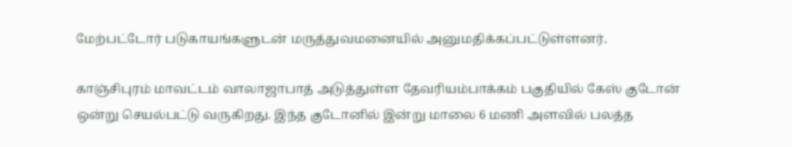மேற்பட்டோர் படுகாயங்களுடன் மருத்துவமனையில் அனுமதிக்கப்பட்டுள்ளனர்.

காஞ்சிபுரம் மாவட்டம் வாலாஜாபாத் அடுத்துள்ள தேவரியம்பாக்கம் பகுதியில் கேஸ் குடோன் ஒன்று செயல்பட்டு வருகிறது. இந்த குடோனில் இன்று மாலை 6 மணி அளவில் பலத்த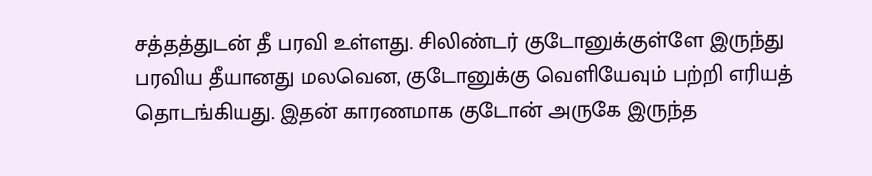சத்தத்துடன் தீ பரவி உள்ளது. சிலிண்டர் குடோனுக்குள்ளே இருந்து பரவிய தீயானது மலவென, குடோனுக்கு வெளியேவும் பற்றி எரியத் தொடங்கியது. இதன் காரணமாக குடோன் அருகே இருந்த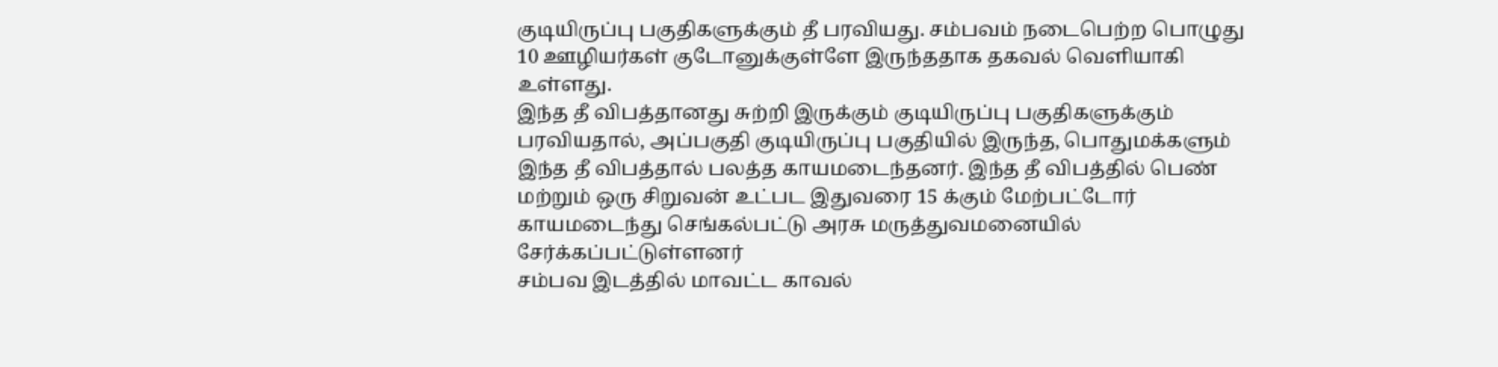குடியிருப்பு பகுதிகளுக்கும் தீ பரவியது. சம்பவம் நடைபெற்ற பொழுது 10 ஊழியர்கள் குடோனுக்குள்ளே இருந்ததாக தகவல் வெளியாகி உள்ளது.
இந்த தீ விபத்தானது சுற்றி இருக்கும் குடியிருப்பு பகுதிகளுக்கும் பரவியதால், அப்பகுதி குடியிருப்பு பகுதியில் இருந்த, பொதுமக்களும் இந்த தீ விபத்தால் பலத்த காயமடைந்தனர். இந்த தீ விபத்தில் பெண் மற்றும் ஒரு சிறுவன் உட்பட இதுவரை 15 க்கும் மேற்பட்டோர் காயமடைந்து செங்கல்பட்டு அரசு மருத்துவமனையில் சேர்க்கப்பட்டுள்ளனர்
சம்பவ இடத்தில் மாவட்ட காவல்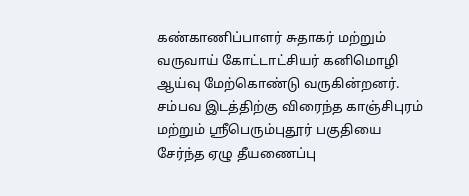கண்காணிப்பாளர் சுதாகர் மற்றும் வருவாய் கோட்டாட்சியர் கனிமொழி ஆய்வு மேற்கொண்டு வருகின்றனர். சம்பவ இடத்திற்கு விரைந்த காஞ்சிபுரம் மற்றும் ஸ்ரீபெரும்புதூர் பகுதியை சேர்ந்த ஏழு தீயணைப்பு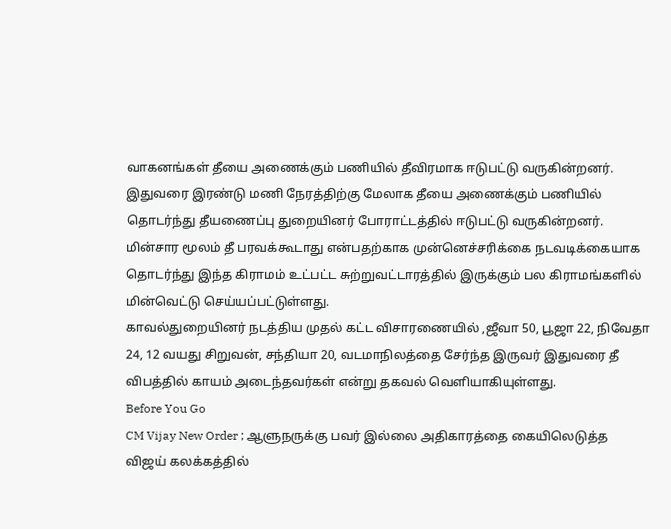வாகனங்கள் தீயை அணைக்கும் பணியில் தீவிரமாக ஈடுபட்டு வருகின்றனர். இதுவரை இரண்டு மணி நேரத்திற்கு மேலாக தீயை அணைக்கும் பணியில் தொடர்ந்து தீயணைப்பு துறையினர் போராட்டத்தில் ஈடுபட்டு வருகின்றனர். மின்சார மூலம் தீ பரவக்கூடாது என்பதற்காக முன்னெச்சரிக்கை நடவடிக்கையாக தொடர்ந்து இந்த கிராமம் உட்பட்ட சுற்றுவட்டாரத்தில் இருக்கும் பல கிராமங்களில் மின்வெட்டு செய்யப்பட்டுள்ளது.
காவல்துறையினர் நடத்திய முதல் கட்ட விசாரணையில் ,ஜீவா 50, பூஜா 22, நிவேதா 24, 12 வயது சிறுவன், சந்தியா 20, வடமாநிலத்தை சேர்ந்த இருவர் இதுவரை தீ விபத்தில் காயம் அடைந்தவர்கள் என்று தகவல் வெளியாகியுள்ளது.
Before You Go
CM Vijay New Order ; ஆளுநருக்கு பவர் இல்லை அதிகாரத்தை கையிலெடுத்த விஜய் கலக்கத்தில்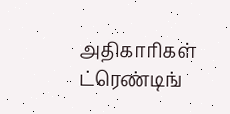அதிகாரிகள்
ட்ரெண்டிங்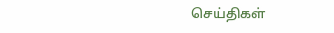செய்திகள்